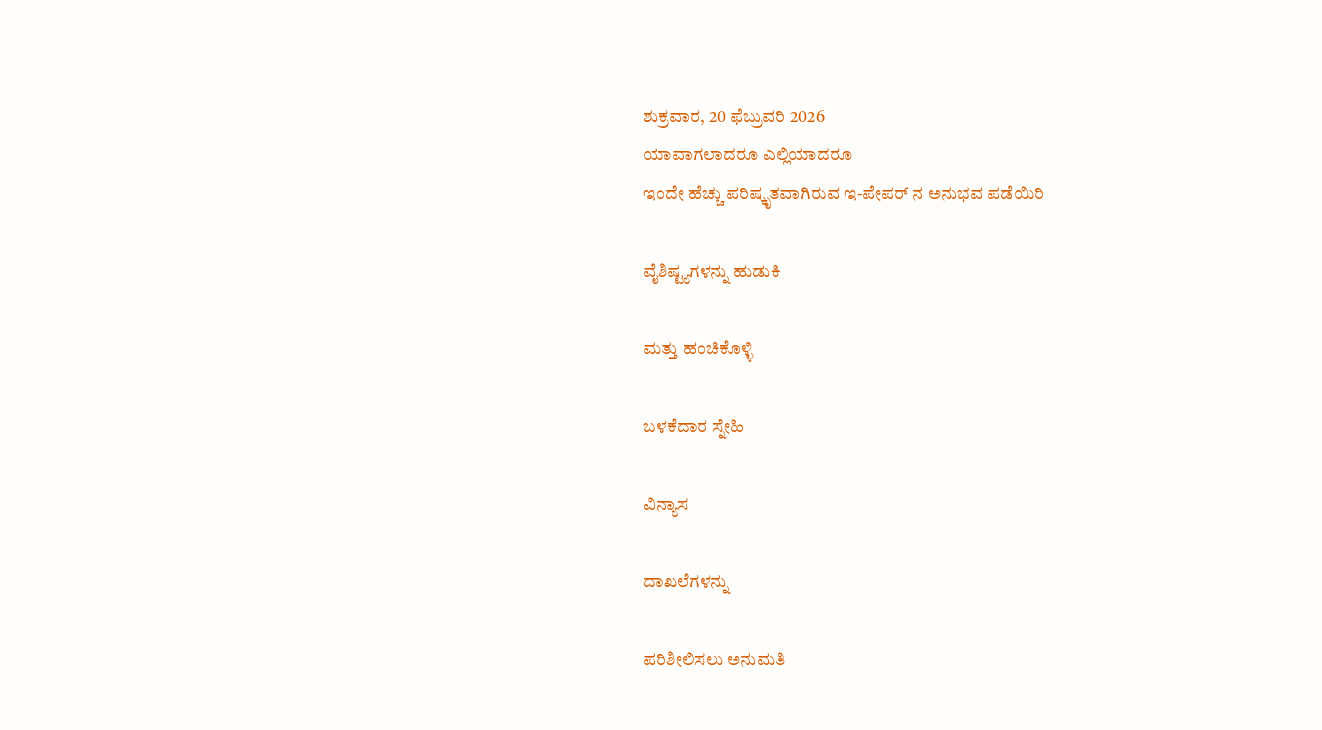ಶುಕ್ರವಾರ, 20 ಫೆಬ್ರುವರಿ 2026
ಯಾವಾಗಲಾದರೂ ಎಲ್ಲಿಯಾದರೂ
ಇಂದೇ ಹೆಚ್ಚು ಪರಿಷ್ಕೃತವಾಗಿರುವ ಇ-ಪೇಪರ್ ನ ಅನುಭವ ಪಡೆಯಿರಿ

ವೈಶಿಷ್ಟ್ಯಗಳನ್ನು ಹುಡುಕಿ

ಮತ್ತು ಹಂಚಿಕೊಳ್ಳಿ

ಬಳಕೆದಾರ ಸ್ನೇಹಿ

ವಿನ್ಯಾಸ

ದಾಖಲೆಗಳನ್ನು

ಪರಿಶೀಲಿಸಲು ಅನುಮತಿ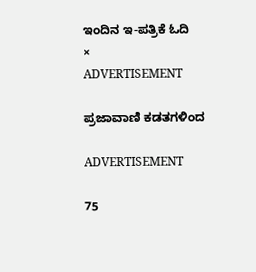ಇಂದಿನ ಇ-ಪತ್ರಿಕೆ ಓದಿ
×
ADVERTISEMENT

ಪ್ರಜಾವಾಣಿ ಕಡತಗಳಿಂದ

ADVERTISEMENT

75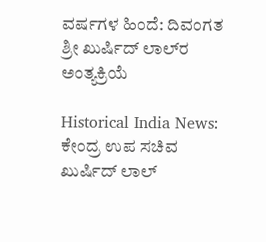ವರ್ಷಗಳ ಹಿಂದೆ: ದಿವಂಗತ ಶ್ರೀ ಖುರ್ಷಿದ್‌ ಲಾಲ್‌ರ ಅಂತ್ಯಕ್ರಿಯೆ

Historical India News: ಕೇಂದ್ರ ಉಪ ಸಚಿವ ಖುರ್ಷಿದ್ ಲಾಲ್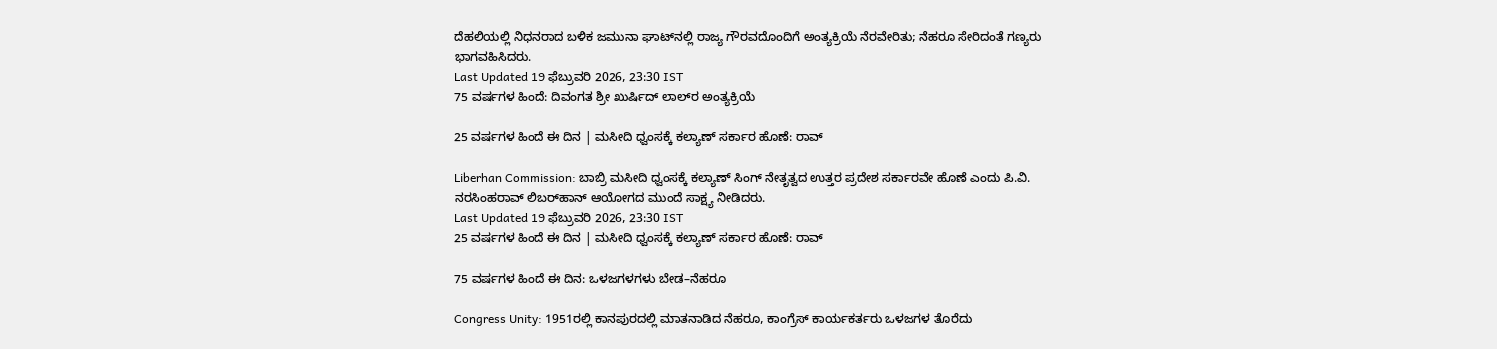ದೆಹಲಿಯಲ್ಲಿ ನಿಧನರಾದ ಬಳಿಕ ಜಮುನಾ ಘಾಟ್‌ನಲ್ಲಿ ರಾಜ್ಯ ಗೌರವದೊಂದಿಗೆ ಅಂತ್ಯಕ್ರಿಯೆ ನೆರವೇರಿತು; ನೆಹರೂ ಸೇರಿದಂತೆ ಗಣ್ಯರು ಭಾಗವಹಿಸಿದರು.
Last Updated 19 ಫೆಬ್ರುವರಿ 2026, 23:30 IST
75 ವರ್ಷಗಳ ಹಿಂದೆ: ದಿವಂಗತ ಶ್ರೀ ಖುರ್ಷಿದ್‌ ಲಾಲ್‌ರ ಅಂತ್ಯಕ್ರಿಯೆ

25 ವರ್ಷಗಳ ಹಿಂದೆ ಈ ದಿನ | ಮಸೀದಿ ಧ್ವಂಸಕ್ಕೆ ಕಲ್ಯಾಣ್‌ ಸರ್ಕಾರ ಹೊಣೆ: ರಾವ್‌

Liberhan Commission: ಬಾಬ್ರಿ ಮಸೀದಿ ಧ್ವಂಸಕ್ಕೆ ಕಲ್ಯಾಣ್ ಸಿಂಗ್ ನೇತೃತ್ವದ ಉತ್ತರ ಪ್ರದೇಶ ಸರ್ಕಾರವೇ ಹೊಣೆ ಎಂದು ಪಿ.ವಿ. ನರಸಿಂಹರಾವ್ ಲಿಬರ್‌ಹಾನ್ ಆಯೋಗದ ಮುಂದೆ ಸಾಕ್ಷ್ಯ ನೀಡಿದರು.
Last Updated 19 ಫೆಬ್ರುವರಿ 2026, 23:30 IST
25 ವರ್ಷಗಳ ಹಿಂದೆ ಈ ದಿನ | ಮಸೀದಿ ಧ್ವಂಸಕ್ಕೆ ಕಲ್ಯಾಣ್‌ ಸರ್ಕಾರ ಹೊಣೆ: ರಾವ್‌

75 ವರ್ಷಗಳ ಹಿಂದೆ ಈ ದಿನ: ಒಳಜಗಳಗಳು ಬೇಡ–ನೆಹರೂ

Congress Unity: 1951ರಲ್ಲಿ ಕಾನಪುರದಲ್ಲಿ ಮಾತನಾಡಿದ ನೆಹರೂ, ಕಾಂಗ್ರೆಸ್ ಕಾರ್ಯಕರ್ತರು ಒಳಜಗಳ ತೊರೆದು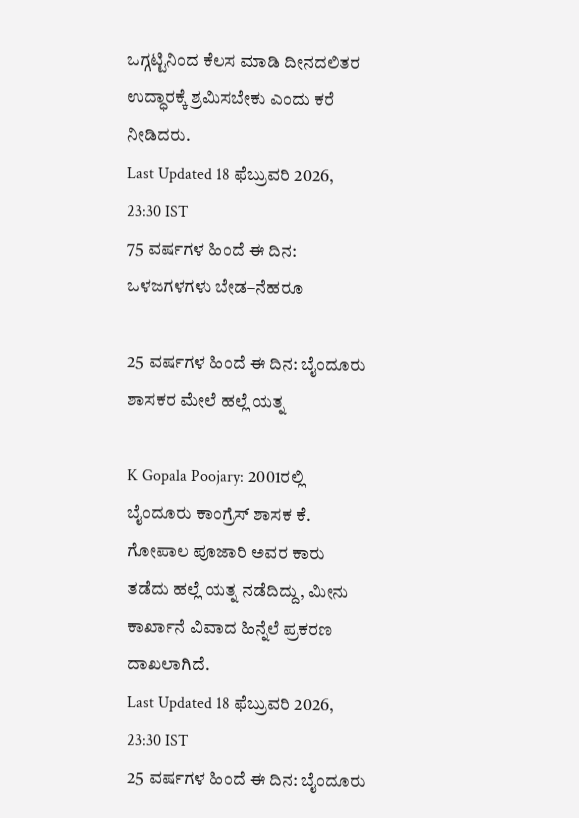ಒಗ್ಗಟ್ಟಿನಿಂದ ಕೆಲಸ ಮಾಡಿ ದೀನದಲಿತರ ಉದ್ಧಾರಕ್ಕೆ ಶ್ರಮಿಸಬೇಕು ಎಂದು ಕರೆ ನೀಡಿದರು.
Last Updated 18 ಫೆಬ್ರುವರಿ 2026, 23:30 IST
75 ವರ್ಷಗಳ ಹಿಂದೆ ಈ ದಿನ: ಒಳಜಗಳಗಳು ಬೇಡ–ನೆಹರೂ

25 ವರ್ಷಗಳ ಹಿಂದೆ ಈ ದಿನ: ಬೈಂದೂರು ಶಾಸಕರ ಮೇಲೆ ಹಲ್ಲೆ ಯತ್ನ

K Gopala Poojary: 2001ರಲ್ಲಿ ಬೈಂದೂರು ಕಾಂಗ್ರೆಸ್ ಶಾಸಕ ಕೆ. ಗೋಪಾಲ ಪೂಜಾರಿ ಅವರ ಕಾರು ತಡೆದು ಹಲ್ಲೆ ಯತ್ನ ನಡೆದಿದ್ದು, ಮೀನು ಕಾರ್ಖಾನೆ ವಿವಾದ ಹಿನ್ನೆಲೆ ಪ್ರಕರಣ ದಾಖಲಾಗಿದೆ.
Last Updated 18 ಫೆಬ್ರುವರಿ 2026, 23:30 IST
25 ವರ್ಷಗಳ ಹಿಂದೆ ಈ ದಿನ: ಬೈಂದೂರು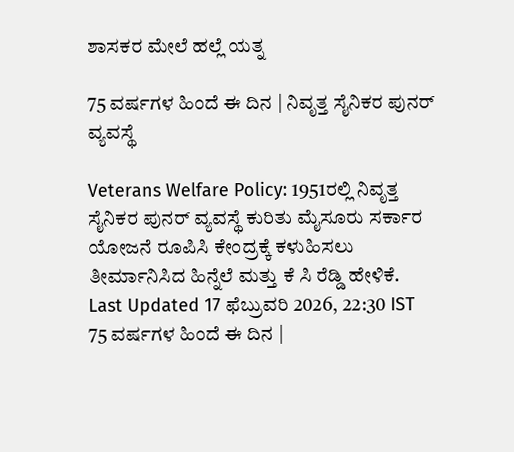ಶಾಸಕರ ಮೇಲೆ ಹಲ್ಲೆ ಯತ್ನ

75 ವರ್ಷಗಳ ಹಿಂದೆ ಈ ದಿನ | ನಿವೃತ್ತ ಸೈನಿಕರ ಪುನರ್‌ ವ್ಯವಸ್ಥೆ

Veterans Welfare Policy: 1951ರಲ್ಲಿ ನಿವೃತ್ತ ಸೈನಿಕರ ಪುನರ್‌ ವ್ಯವಸ್ಥೆ ಕುರಿತು ಮೈಸೂರು ಸರ್ಕಾರ ಯೋಜನೆ ರೂಪಿಸಿ ಕೇಂದ್ರಕ್ಕೆ ಕಳುಹಿಸಲು ತೀರ್ಮಾನಿಸಿದ ಹಿನ್ನೆಲೆ ಮತ್ತು ಕೆ ಸಿ ರೆಡ್ಡಿ ಹೇಳಿಕೆ.
Last Updated 17 ಫೆಬ್ರುವರಿ 2026, 22:30 IST
75 ವರ್ಷಗಳ ಹಿಂದೆ ಈ ದಿನ |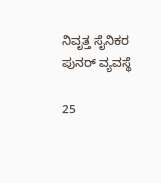ನಿವೃತ್ತ ಸೈನಿಕರ ಪುನರ್‌ ವ್ಯವಸ್ಥೆ

25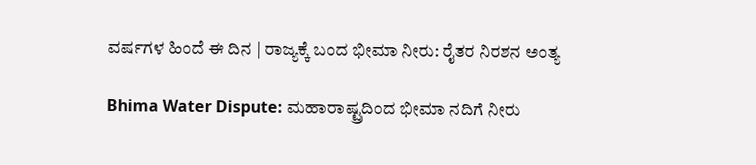ವರ್ಷಗಳ ಹಿಂದೆ ಈ ದಿನ | ರಾಜ್ಯಕ್ಕೆ ಬಂದ ಭೀಮಾ ನೀರು: ರೈತರ ನಿರಶನ ಅಂತ್ಯ

Bhima Water Dispute: ಮಹಾರಾಷ್ಟ್ರದಿಂದ ಭೀಮಾ ನದಿಗೆ ನೀರು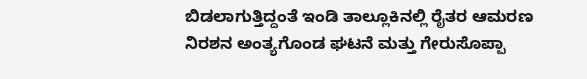ಬಿಡಲಾಗುತ್ತಿದ್ದಂತೆ ಇಂಡಿ ತಾಲ್ಲೂಕಿನಲ್ಲಿ ರೈತರ ಆಮರಣ ನಿರಶನ ಅಂತ್ಯಗೊಂಡ ಘಟನೆ ಮತ್ತು ಗೇರುಸೊಪ್ಪಾ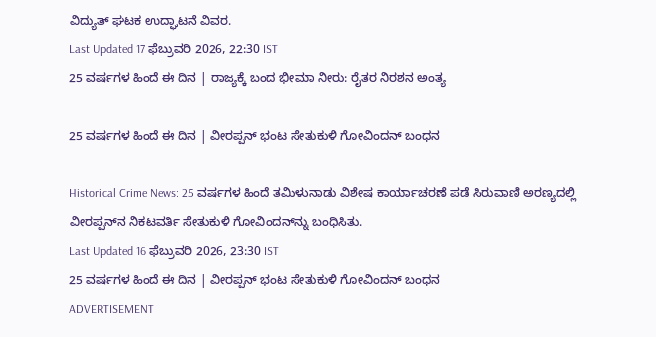ವಿದ್ಯುತ್ ಘಟಕ ಉದ್ಘಾಟನೆ ವಿವರ.
Last Updated 17 ಫೆಬ್ರುವರಿ 2026, 22:30 IST
25 ವರ್ಷಗಳ ಹಿಂದೆ ಈ ದಿನ | ರಾಜ್ಯಕ್ಕೆ ಬಂದ ಭೀಮಾ ನೀರು: ರೈತರ ನಿರಶನ ಅಂತ್ಯ

25 ವರ್ಷಗಳ ಹಿಂದೆ ಈ ದಿನ | ವೀರಪ್ಪನ್‌ ಭಂಟ ಸೇತುಕುಳಿ ಗೋವಿಂದನ್ ಬಂಧನ

Historical Crime News: 25 ವರ್ಷಗಳ ಹಿಂದೆ ತಮಿಳುನಾಡು ವಿಶೇಷ ಕಾರ್ಯಾಚರಣೆ ಪಡೆ ಸಿರುವಾಣಿ ಅರಣ್ಯದಲ್ಲಿ ವೀರಪ್ಪನ್‌ನ ನಿಕಟವರ್ತಿ ಸೇತುಕುಳಿ ಗೋವಿಂದನ್‌ನ್ನು ಬಂಧಿಸಿತು.
Last Updated 16 ಫೆಬ್ರುವರಿ 2026, 23:30 IST
25 ವರ್ಷಗಳ ಹಿಂದೆ ಈ ದಿನ | ವೀರಪ್ಪನ್‌ ಭಂಟ ಸೇತುಕುಳಿ ಗೋವಿಂದನ್ ಬಂಧನ
ADVERTISEMENT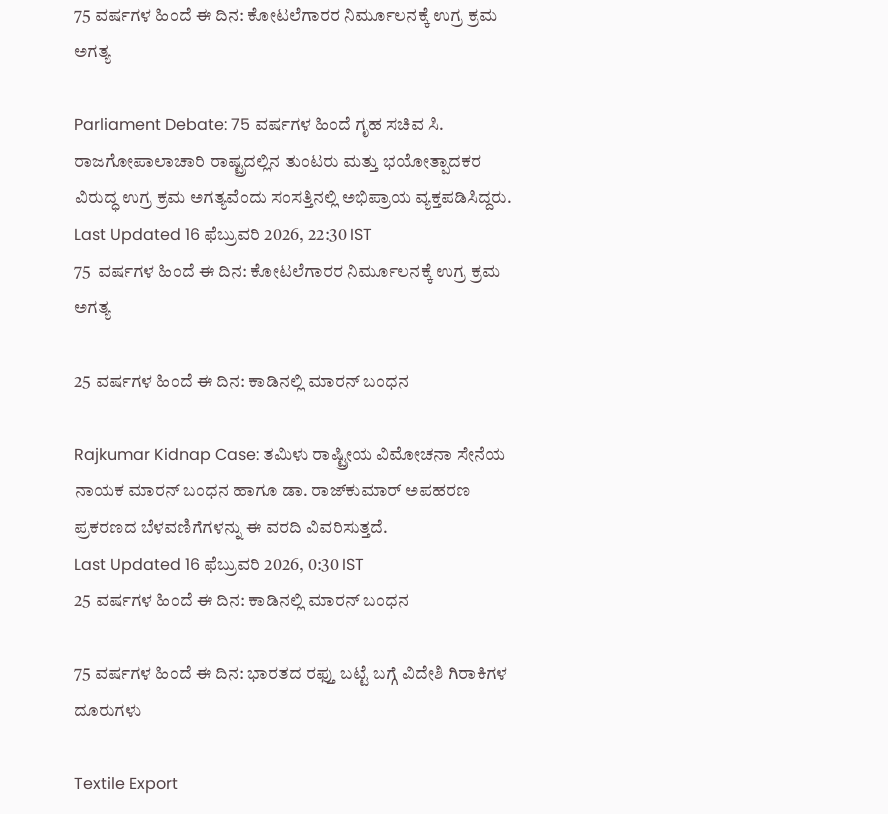75 ವರ್ಷಗಳ ಹಿಂದೆ ಈ ದಿನ: ಕೋಟಲೆಗಾರರ ನಿರ್ಮೂಲನಕ್ಕೆ ಉಗ್ರ ಕ್ರಮ ಅಗತ್ಯ

Parliament Debate: 75 ವರ್ಷಗಳ ಹಿಂದೆ ಗೃಹ ಸಚಿವ ಸಿ. ರಾಜಗೋಪಾಲಾಚಾರಿ ರಾಷ್ಟ್ರದಲ್ಲಿನ ತುಂಟರು ಮತ್ತು ಭಯೋತ್ಪಾದಕರ ವಿರುದ್ಧ ಉಗ್ರ ಕ್ರಮ ಅಗತ್ಯವೆಂದು ಸಂಸತ್ತಿನಲ್ಲಿ ಅಭಿಪ್ರಾಯ ವ್ಯಕ್ತಪಡಿಸಿದ್ದರು.
Last Updated 16 ಫೆಬ್ರುವರಿ 2026, 22:30 IST
75  ವರ್ಷಗಳ ಹಿಂದೆ ಈ ದಿನ: ಕೋಟಲೆಗಾರರ ನಿರ್ಮೂಲನಕ್ಕೆ ಉಗ್ರ ಕ್ರಮ ಅಗತ್ಯ

25 ವರ್ಷಗಳ ಹಿಂದೆ ಈ ದಿನ: ಕಾಡಿನಲ್ಲಿ ಮಾರನ್‌ ಬಂಧನ

Rajkumar Kidnap Case: ತಮಿಳು ರಾಷ್ಟ್ರೀಯ ವಿಮೋಚನಾ ಸೇನೆಯ ನಾಯಕ ಮಾರನ್ ಬಂಧನ ಹಾಗೂ ಡಾ. ರಾಜ್‌ಕುಮಾರ್ ಅಪಹರಣ ಪ್ರಕರಣದ ಬೆಳವಣಿಗೆಗಳನ್ನು ಈ ವರದಿ ವಿವರಿಸುತ್ತದೆ.
Last Updated 16 ಫೆಬ್ರುವರಿ 2026, 0:30 IST
25 ವರ್ಷಗಳ ಹಿಂದೆ ಈ ದಿನ: ಕಾಡಿನಲ್ಲಿ ಮಾರನ್‌ ಬಂಧನ

75 ವರ್ಷಗಳ ಹಿಂದೆ ಈ ದಿನ: ಭಾರತದ ರಫ್ತು ಬಟ್ಟೆ ಬಗ್ಗೆ ವಿದೇಶಿ ಗಿರಾಕಿಗಳ ದೂರುಗಳು

Textile Export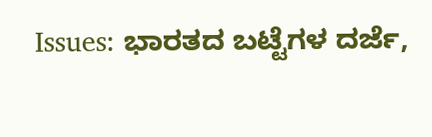Issues: ಭಾರತದ ಬಟ್ಟೆಗಳ ದರ್ಜೆ,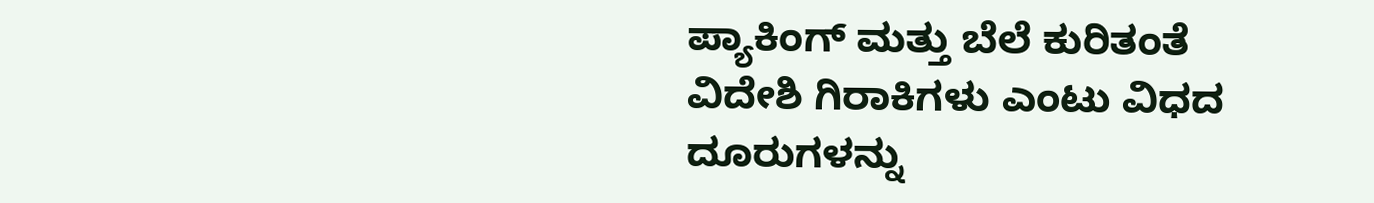ಪ್ಯಾಕಿಂಗ್ ಮತ್ತು ಬೆಲೆ ಕುರಿತಂತೆ ವಿದೇಶಿ ಗಿರಾಕಿಗಳು ಎಂಟು ವಿಧದ ದೂರುಗಳನ್ನು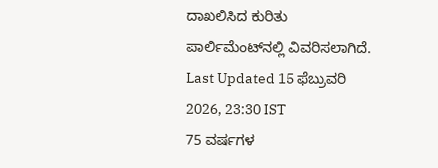ದಾಖಲಿಸಿದ ಕುರಿತು ಪಾರ್ಲಿಮೆಂಟ್‌ನಲ್ಲಿ ವಿವರಿಸಲಾಗಿದೆ.
Last Updated 15 ಫೆಬ್ರುವರಿ 2026, 23:30 IST
75 ವರ್ಷಗಳ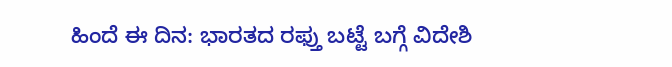ಹಿಂದೆ ಈ ದಿನ: ಭಾರತದ ರಫ್ತು ಬಟ್ಟೆ ಬಗ್ಗೆ ವಿದೇಶಿ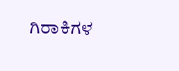ಗಿರಾಕಿಗಳ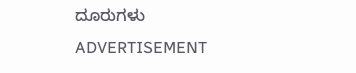ದೂರುಗಳು
ADVERTISEMENT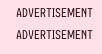ADVERTISEMENT
ADVERTISEMENT